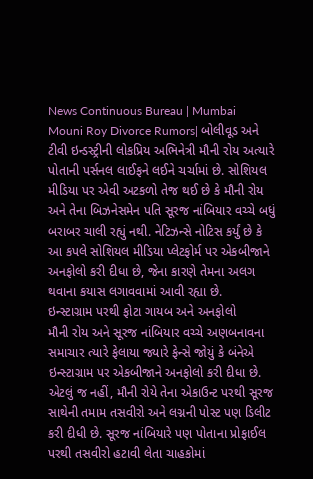News Continuous Bureau | Mumbai
Mouni Roy Divorce Rumors| બોલીવૂડ અને ટીવી ઇન્ડસ્ટ્રીની લોકપ્રિય અભિનેત્રી મૌની રોય અત્યારે પોતાની પર્સનલ લાઈફને લઈને ચર્ચામાં છે. સોશિયલ મીડિયા પર એવી અટકળો તેજ થઈ છે કે મૌની રોય અને તેના બિઝનેસમેન પતિ સૂરજ નાંબિયાર વચ્ચે બધું બરાબર ચાલી રહ્યું નથી. નેટિઝન્સે નોટિસ કર્યું છે કે આ કપલે સોશિયલ મીડિયા પ્લેટફોર્મ પર એકબીજાને અનફોલો કરી દીધા છે, જેના કારણે તેમના અલગ થવાના કયાસ લગાવવામાં આવી રહ્યા છે.
ઇન્સ્ટાગ્રામ પરથી ફોટા ગાયબ અને અનફોલો
મૌની રોય અને સૂરજ નાંબિયાર વચ્ચે અણબનાવના સમાચાર ત્યારે ફેલાયા જ્યારે ફેન્સે જોયું કે બંનેએ ઇન્સ્ટાગ્રામ પર એકબીજાને અનફોલો કરી દીધા છે. એટલું જ નહીં, મૌની રોયે તેના એકાઉન્ટ પરથી સૂરજ સાથેની તમામ તસવીરો અને લગ્નની પોસ્ટ પણ ડિલીટ કરી દીધી છે. સૂરજ નાંબિયારે પણ પોતાના પ્રોફાઈલ પરથી તસવીરો હટાવી લેતા ચાહકોમાં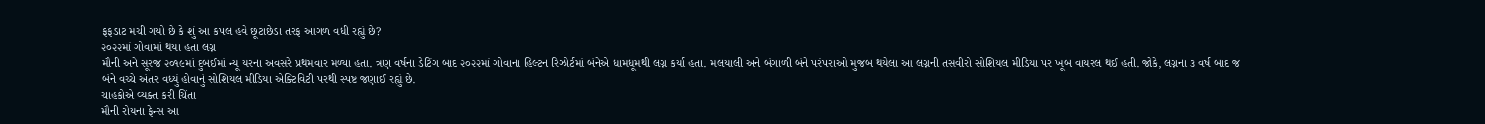ફફડાટ મચી ગયો છે કે શું આ કપલ હવે છૂટાછેડા તરફ આગળ વધી રહ્યું છે?
૨૦૨૨માં ગોવામાં થયા હતા લગ્ન
મૌની અને સૂરજ ૨૦૧૯માં દુબઈમાં ન્યૂ યરના અવસરે પ્રથમવાર મળ્યા હતા. ત્રણ વર્ષના ડેટિંગ બાદ ૨૦૨૨માં ગોવાના હિલ્ટન રિઝોર્ટમાં બંનેએ ધામધૂમથી લગ્ન કર્યા હતા. મલયાલી અને બંગાળી બંને પરંપરાઓ મુજબ થયેલા આ લગ્નની તસવીરો સોશિયલ મીડિયા પર ખૂબ વાયરલ થઈ હતી. જોકે, લગ્નના ૩ વર્ષ બાદ જ બંને વચ્ચે અંતર વધ્યું હોવાનું સોશિયલ મીડિયા એક્ટિવિટી પરથી સ્પષ્ટ જણાઈ રહ્યું છે.
ચાહકોએ વ્યક્ત કરી ચિંતા
મૌની રોયના ફેન્સ આ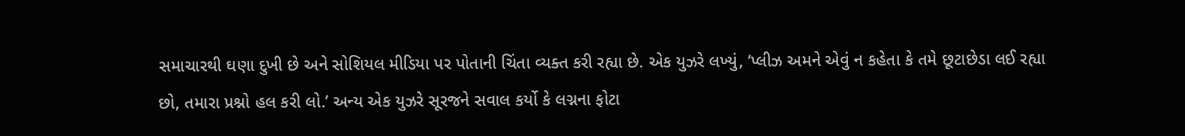સમાચારથી ઘણા દુખી છે અને સોશિયલ મીડિયા પર પોતાની ચિંતા વ્યક્ત કરી રહ્યા છે. એક યુઝરે લખ્યું, ‘પ્લીઝ અમને એવું ન કહેતા કે તમે છૂટાછેડા લઈ રહ્યા છો, તમારા પ્રશ્નો હલ કરી લો.’ અન્ય એક યુઝરે સૂરજને સવાલ કર્યો કે લગ્નના ફોટા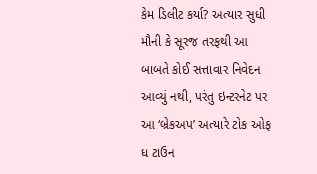કેમ ડિલીટ કર્યા? અત્યાર સુધી મૌની કે સૂરજ તરફથી આ બાબતે કોઈ સત્તાવાર નિવેદન આવ્યું નથી, પરંતુ ઇન્ટરનેટ પર આ ‘બ્રેકઅપ’ અત્યારે ટોક ઓફ ધ ટાઉન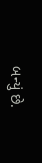બન્યું છે.